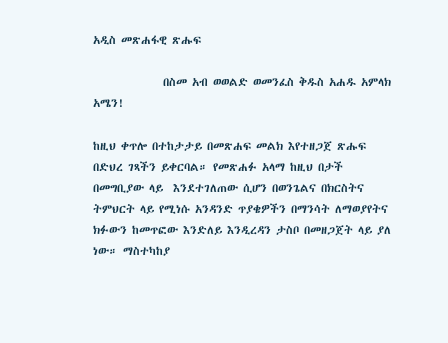አዲስ መጽሐፋዊ ጽሑፍ

              በስመ አብ ወወልድ ወመንፈስ ቅዱስ አሐዱ አምላክ አሜን!

ከዚህ ቀጥሎ በተከታታይ በመጽሐፍ መልክ እየተዘጋጀ ጽሑፍ በድህረ ገጻችን ይቀርባል። የመጽሐፉ አላማ ከዚህ በታች በመግቢያው ላይ  እንደተገለጠው ሲሆን በወንጌልና በክርስትና ትምህርት ላይ የሚነሱ አንዳንድ ጥያቄዎችን በማንሳት ለማወያየትና ክፉውን ከመጥፎው እንድለይ እንዲረዳን ታስቦ በመዘጋጀት ላይ ያለ ነው። ማስተካከያ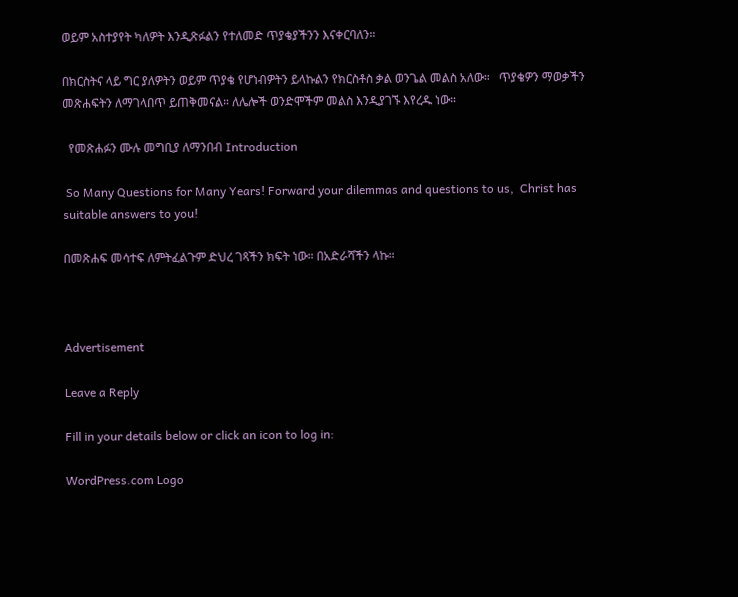ወይም አስተያየት ካለዎት እንዲጽፉልን የተለመድ ጥያቄያችንን እናቀርባለን።

በክርስትና ላይ ግር ያለዎትን ወይም ጥያቄ የሆነብዎትን ይላኩልን የክርስቶስ ቃል ወንጌል መልስ አለው።   ጥያቄዎን ማወቃችን መጽሐፍትን ለማገላበጥ ይጠቅመናል። ለሌሎች ወንድሞችም መልስ እንዲያገኙ እየረዱ ነው።

  የመጽሐፉን ሙሉ መግቢያ ለማንበብ Introduction

 So Many Questions for Many Years! Forward your dilemmas and questions to us,  Christ has suitable answers to you!

በመጽሐፍ መሳተፍ ለምትፈልጉም ድህረ ገጻችን ክፍት ነው። በአድራሻችን ላኩ።



Advertisement

Leave a Reply

Fill in your details below or click an icon to log in:

WordPress.com Logo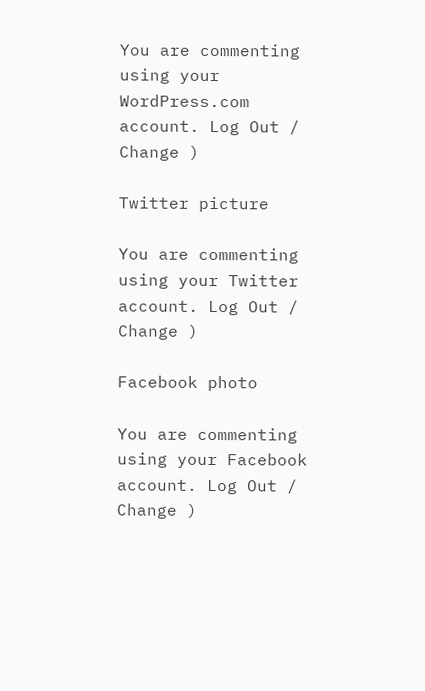You are commenting using your WordPress.com account. Log Out / Change )

Twitter picture

You are commenting using your Twitter account. Log Out / Change )

Facebook photo

You are commenting using your Facebook account. Log Out / Change )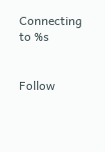Connecting to %s


Follow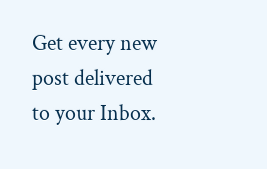Get every new post delivered to your Inbox.